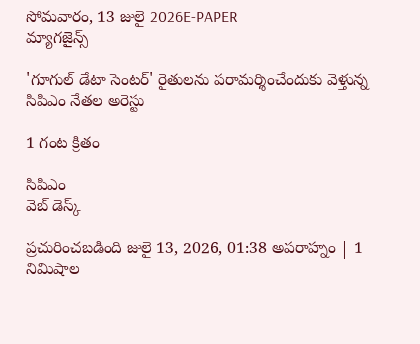సోమవారం, 13 జులై 2026E-PAPER
మ్యాగజైన్స్

'గూగుల్ డేటా సెంటర్' రైతులను పరామర్శించేందుకు వెళ్తున్న సిపిఎం నేతల అరెస్టు

1 గంట క్రితం

సిపిఎం
వెబ్ డెస్క్

ప్రచురించబడింది జులై 13, 2026, 01:38 అపరాహ్నం | 1 నిమిషాల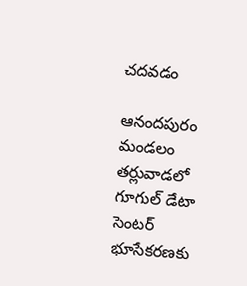చదవడం

ఆనందపురం మండలం తర్లువాడలో గూగుల్ డేటా సెంటర్ భూసేకరణకు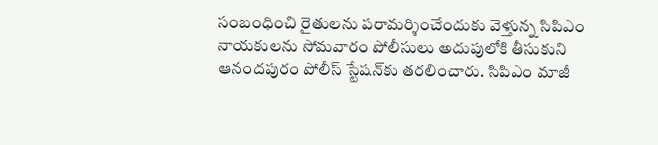సంబంధించి రైతులను పరామర్శించేందుకు వెళ్తున్న సిపిఎం నాయకులను సోమవారం పోలీసులు అదుపులోకి తీసుకుని ఆనందపురం పోలీస్ స్టేషన్‌కు తరలించారు. సిపిఎం మాజీ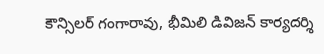కౌన్సిలర్ గంగారావు, భీమిలి డివిజన్ కార్యదర్శి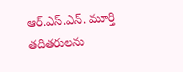ఆర్.ఎస్.ఎన్. మూర్తి తదితరులను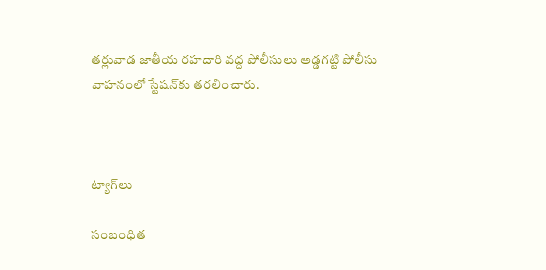తర్లువాడ జాతీయ రహదారి వద్ద పోలీసులు అడ్డగట్టి పోలీసు వాహనంలో స్టేషన్‌కు తరలించారు.



ట్యాగ్‌లు

సంబంధిత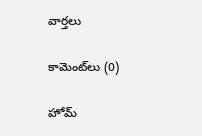వార్తలు

కామెంట్‌లు (0)

హోమ్